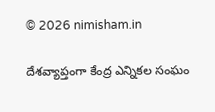© 2026 nimisham.in

దేశవ్యాప్తంగా కేంద్ర ఎన్నికల సంఘం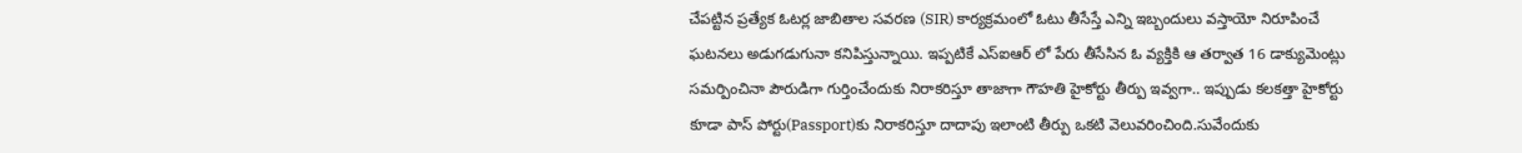చేపట్టిన ప్రత్యేక ఓటర్ల జాబితాల సవరణ (SIR) కార్యక్రమంలో ఓటు తీసేస్తే ఎన్ని ఇబ్బందులు వస్తాయో నిరూపించే ఘటనలు అడుగడుగునా కనిపిస్తున్నాయి. ఇప్పటికే ఎస్ఐఆర్ లో పేరు తీసేసిన ఓ వ్యక్తికి ఆ తర్వాత 16 డాక్యుమెంట్లు సమర్పించినా పౌరుడిగా గుర్తించేందుకు నిరాకరిస్తూ తాజాగా గౌహతి హైకోర్టు తీర్పు ఇవ్వగా.. ఇప్పుడు కలకత్తా హైకోర్టు కూడా పాస్ పోర్టు(Passport)కు నిరాకరిస్తూ దాదాపు ఇలాంటి తీర్పు ఒకటి వెలువరించింది.సువేందుకు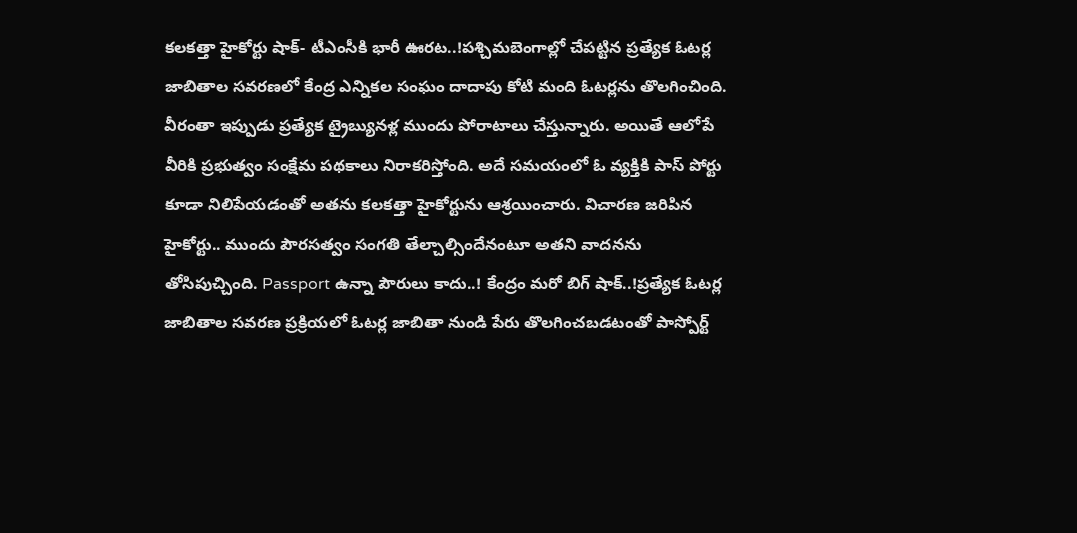కలకత్తా హైకోర్టు షాక్- టీఎంసీకి భారీ ఊరట..!పశ్చిమబెంగాల్లో చేపట్టిన ప్రత్యేక ఓటర్ల జాబితాల సవరణలో కేంద్ర ఎన్నికల సంఘం దాదాపు కోటి మంది ఓటర్లను తొలగించింది. వీరంతా ఇప్పుడు ప్రత్యేక ట్రైబ్యునళ్ల ముందు పోరాటాలు చేస్తున్నారు. అయితే ఆలోపే వీరికి ప్రభుత్వం సంక్షేమ పథకాలు నిరాకరిస్తోంది. అదే సమయంలో ఓ వ్యక్తికి పాస్ పోర్టు కూడా నిలిపేయడంతో అతను కలకత్తా హైకోర్టును ఆశ్రయించారు. విచారణ జరిపిన హైకోర్టు.. ముందు పౌరసత్వం సంగతి తేల్చాల్సిందేనంటూ అతని వాదనను తోసిపుచ్చింది. Passport ఉన్నా పౌరులు కాదు..! కేంద్రం మరో బిగ్ షాక్..!ప్రత్యేక ఓటర్ల జాబితాల సవరణ ప్రక్రియలో ఓటర్ల జాబితా నుండి పేరు తొలగించబడటంతో పాస్పోర్ట్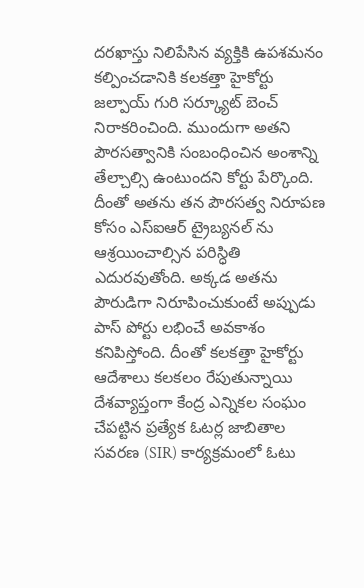దరఖాస్తు నిలిపేసిన వ్యక్తికి ఉపశమనం కల్పించడానికి కలకత్తా హైకోర్టు జల్పాయ్ గురి సర్క్యూట్ బెంచ్ నిరాకరించింది. ముందుగా అతని పౌరసత్వానికి సంబంధించిన అంశాన్ని తేల్చాల్సి ఉంటుందని కోర్టు పేర్కొంది. దీంతో అతను తన పౌరసత్వ నిరూపణ కోసం ఎస్ఐఆర్ ట్రైబ్యనల్ ను ఆశ్రయించాల్సిన పరిస్ధితి ఎదురవుతోంది. అక్కడ అతను పౌరుడిగా నిరూపించుకుంటే అప్పుడు పాస్ పోర్టు లభించే అవకాశం కనిపిస్తోంది. దీంతో కలకత్తా హైకోర్టు ఆదేశాలు కలకలం రేపుతున్నాయి
దేశవ్యాప్తంగా కేంద్ర ఎన్నికల సంఘం చేపట్టిన ప్రత్యేక ఓటర్ల జాబితాల సవరణ (SIR) కార్యక్రమంలో ఓటు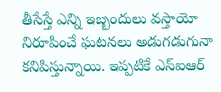తీసేస్తే ఎన్ని ఇబ్బందులు వస్తాయో నిరూపించే ఘటనలు అడుగడుగునా కనిపిస్తున్నాయి. ఇప్పటికే ఎస్ఐఆర్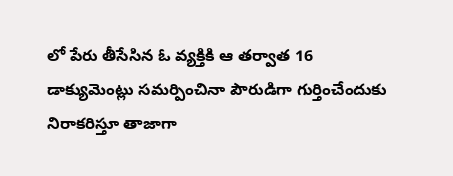లో పేరు తీసేసిన ఓ వ్యక్తికి ఆ తర్వాత 16 డాక్యుమెంట్లు సమర్పించినా పౌరుడిగా గుర్తించేందుకు నిరాకరిస్తూ తాజాగా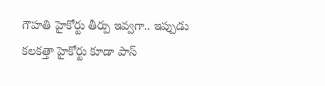గౌహతి హైకోర్టు తీర్పు ఇవ్వగా.. ఇప్పుడు కలకత్తా హైకోర్టు కూడా పాస్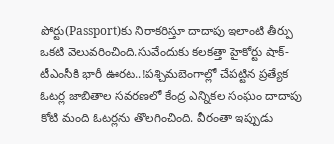పోర్టు(Passport)కు నిరాకరిస్తూ దాదాపు ఇలాంటి తీర్పు ఒకటి వెలువరించింది.సువేందుకు కలకత్తా హైకోర్టు షాక్- టీఎంసీకి భారీ ఊరట..!పశ్చిమబెంగాల్లో చేపట్టిన ప్రత్యేక ఓటర్ల జాబితాల సవరణలో కేంద్ర ఎన్నికల సంఘం దాదాపు కోటి మంది ఓటర్లను తొలగించింది. వీరంతా ఇప్పుడు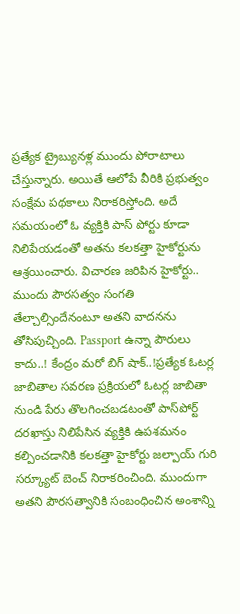ప్రత్యేక ట్రైబ్యునళ్ల ముందు పోరాటాలు చేస్తున్నారు. అయితే ఆలోపే వీరికి ప్రభుత్వం సంక్షేమ పథకాలు నిరాకరిస్తోంది. అదే సమయంలో ఓ వ్యక్తికి పాస్ పోర్టు కూడా నిలిపేయడంతో అతను కలకత్తా హైకోర్టును ఆశ్రయించారు. విచారణ జరిపిన హైకోర్టు.. ముందు పౌరసత్వం సంగతి తేల్చాల్సిందేనంటూ అతని వాదనను తోసిపుచ్చింది. Passport ఉన్నా పౌరులు కాదు..! కేంద్రం మరో బిగ్ షాక్..!ప్రత్యేక ఓటర్ల జాబితాల సవరణ ప్రక్రియలో ఓటర్ల జాబితా నుండి పేరు తొలగించబడటంతో పాస్‌పోర్ట్ దరఖాస్తు నిలిపేసిన వ్యక్తికి ఉపశమనం కల్పించడానికి కలకత్తా హైకోర్టు జల్పాయ్ గురి సర్క్యూట్ బెంచ్ నిరాకరించింది. ముందుగా అతని పౌరసత్వానికి సంబంధించిన అంశాన్ని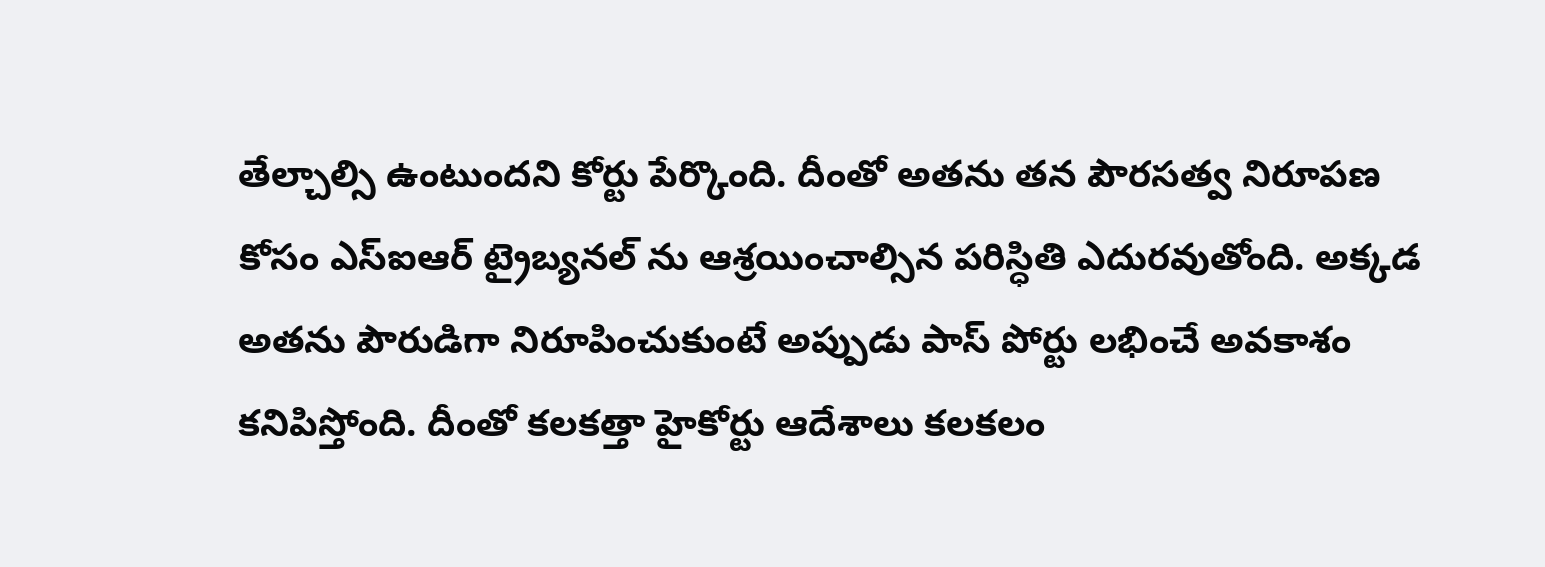తేల్చాల్సి ఉంటుందని కోర్టు పేర్కొంది. దీంతో అతను తన పౌరసత్వ నిరూపణ కోసం ఎస్ఐఆర్ ట్రైబ్యనల్ ను ఆశ్రయించాల్సిన పరిస్ధితి ఎదురవుతోంది. అక్కడ అతను పౌరుడిగా నిరూపించుకుంటే అప్పుడు పాస్ పోర్టు లభించే అవకాశం కనిపిస్తోంది. దీంతో కలకత్తా హైకోర్టు ఆదేశాలు కలకలం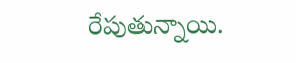రేపుతున్నాయి.